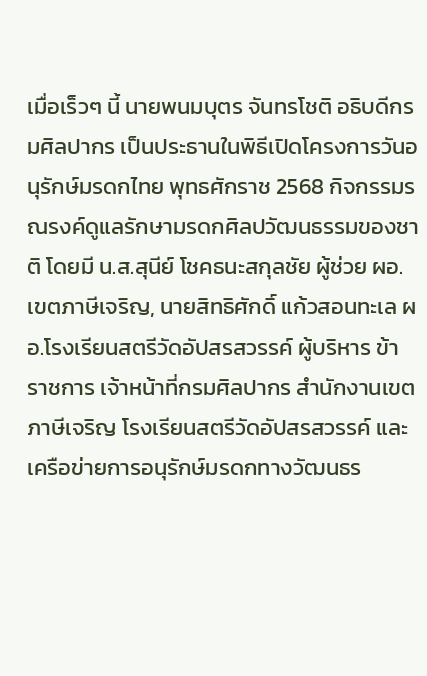เมื่อเร็วๆ นี้ นายพนมบุตร จันทรโชติ อธิบดีกรมศิลปากร เป็นประธานในพิธีเปิดโครงการวันอนุรักษ์มรดกไทย พุทธศักราช 2568 กิจกรรมรณรงค์ดูแลรักษามรดกศิลปวัฒนธรรมของชาติ โดยมี น.ส.สุนีย์ โชคธนะสกุลชัย ผู้ช่วย ผอ.เขตภาษีเจริญ, นายสิทธิศักดิ์ แก้วสอนทะเล ผอ.โรงเรียนสตรีวัดอัปสรสวรรค์ ผู้บริหาร ข้าราชการ เจ้าหน้าที่กรมศิลปากร สำนักงานเขตภาษีเจริญ โรงเรียนสตรีวัดอัปสรสวรรค์ และเครือข่ายการอนุรักษ์มรดกทางวัฒนธร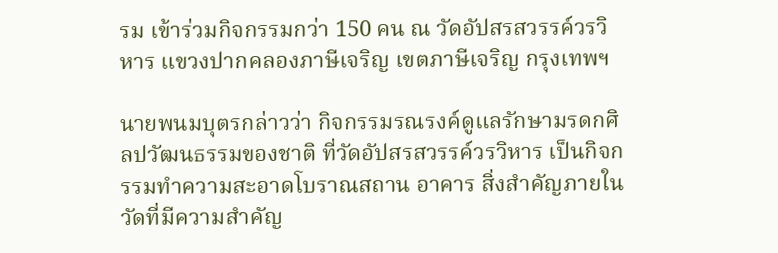รม เข้าร่วมกิจกรรมกว่า 150 คน ณ วัดอัปสรสวรรค์วรวิหาร แขวงปากคลองภาษีเจริญ เขตภาษีเจริญ กรุงเทพฯ

นายพนมบุตรกล่าวว่า กิจกรรมรณรงค์ดูแลรักษามรดกศิลปวัฒนธรรมของชาติ ที่วัดอัปสรสวรรค์วรวิหาร เป็นกิจกรรมทำความสะอาดโบราณสถาน อาคาร สิ่งสำคัญภายในวัดที่มีความสำคัญ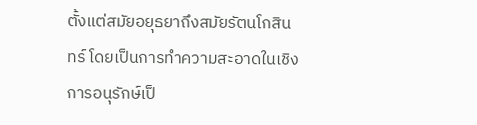ตั้งแต่สมัยอยุธยาถึงสมัยรัตนโกสินทร์ โดยเป็นการทำความสะอาดในเชิงการอนุรักษ์เป็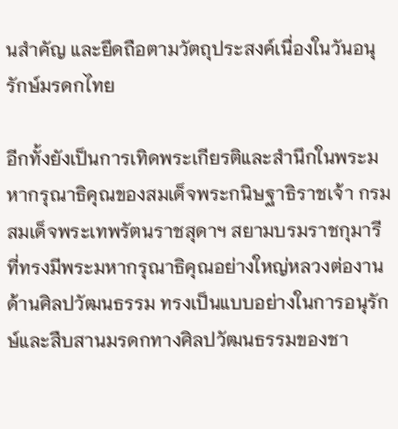นสำคัญ และยึดถือตามวัตถุประสงค์เนื่องในวันอนุรักษ์มรดกไทย

อีกทั้งยังเป็นการเทิดพระเกียรติและสำนึกในพระมหากรุณาธิคุณของสมเด็จพระกนิษฐาธิราชเจ้า กรมสมเด็จพระเทพรัตนราชสุดาฯ สยามบรมราชกุมารี ที่ทรงมีพระมหากรุณาธิคุณอย่างใหญ่หลวงต่องานด้านศิลปวัฒนธรรม ทรงเป็นแบบอย่างในการอนุรักษ์และสืบสานมรดกทางศิลปวัฒนธรรมของชา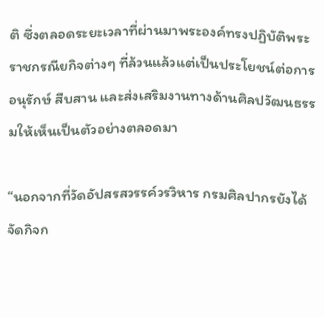ติ ซึ่งตลอดระยะเวลาที่ผ่านมาพระองค์ทรงปฏิบัติพระราชกรณียกิจต่างๆ ที่ล้วนแล้วแต่เป็นประโยชน์ต่อการอนุรักษ์ สืบสาน และส่งเสริมงานทางด้านศิลปวัฒนธรรมให้เห็นเป็นตัวอย่างตลอดมา

“นอกจากที่วัดอัปสรสวรรค์วรวิหาร กรมศิลปากรยังได้จัดกิจก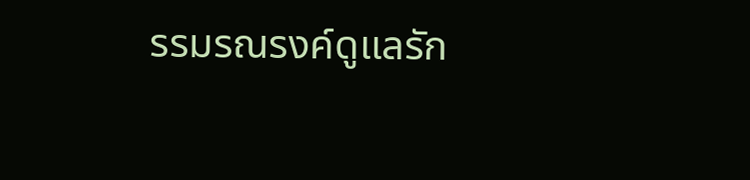รรมรณรงค์ดูแลรัก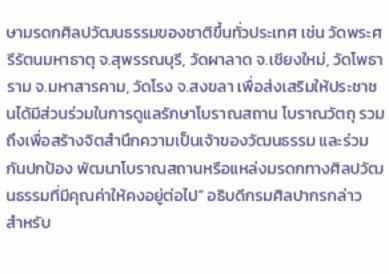ษามรดกศิลปวัฒนธรรมของชาติขึ้นทั่วประเทศ เช่น วัดพระศรีรัตนมหาธาตุ จ.สุพรรณบุรี, วัดผาลาด จ.เชียงใหม่, วัดโพธาราม จ.มหาสารคาม, วัดโรง จ.สงขลา เพื่อส่งเสริมให้ประชาชนได้มีส่วนร่วมในการดูแลรักษาโบราณสถาน โบราณวัตถุ รวมถึงเพื่อสร้างจิตสำนึกความเป็นเจ้าของวัฒนธรรม และร่วมกันปกป้อง พัฒนาโบราณสถานหรือแหล่งมรดกทางศิลปวัฒนธรรมที่มีคุณค่าให้คงอยู่ต่อไป” อธิบดีกรมศิลปากรกล่าว
สำหรับ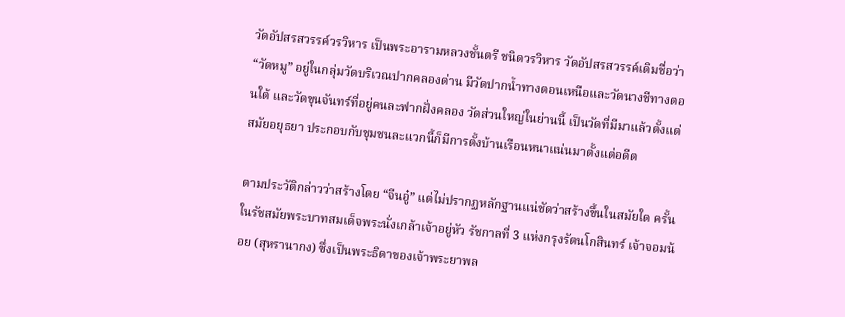วัดอัปสรสวรรค์วรวิหาร เป็นพระอารามหลวงชั้นตรี ชนิดวรวิหาร วัดอัปสรสวรรค์เดิมชื่อว่า “วัดหมู” อยู่ในกลุ่มวัดบริเวณปากคลองด่าน มีวัดปากน้ำทางตอนเหนือและวัดนางชีทางตอนใต้ และวัดขุนจันทร์ที่อยู่คนละฟากฝั่งคลอง วัดส่วนใหญ่ในย่านนี้ เป็นวัดที่มีมาแล้วตั้งแต่สมัยอยุธยา ประกอบกับชุมชนละแวกนี้ก็มีการตั้งบ้านเรือนหนาแน่นมาตั้งแต่อดีต

ตามประวัติกล่าวว่าสร้างโดย “จีนอู๋” แต่ไม่ปรากฏหลักฐานแน่ชัดว่าสร้างขึ้นในสมัยใด ครั้นในรัชสมัยพระบาทสมเด็จพระนั่งเกล้าเจ้าอยู่หัว รัชกาลที่ 3 แห่งกรุงรัตนโกสินทร์ เจ้าจอมน้อย (สุหรานากง) ซึ่งเป็นพระธิดาของเจ้าพระยาพล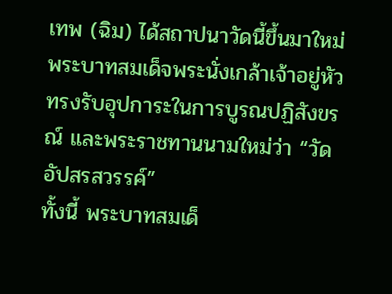เทพ (ฉิม) ได้สถาปนาวัดนี้ขึ้นมาใหม่ พระบาทสมเด็จพระนั่งเกล้าเจ้าอยู่หัวทรงรับอุปการะในการบูรณปฏิสังขรณ์ และพระราชทานนามใหม่ว่า “วัดอัปสรสวรรค์”
ทั้งนี้ พระบาทสมเด็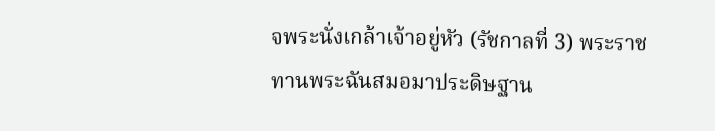จพระนั่งเกล้าเจ้าอยู่หัว (รัชกาลที่ 3) พระราชทานพระฉันสมอมาประดิษฐาน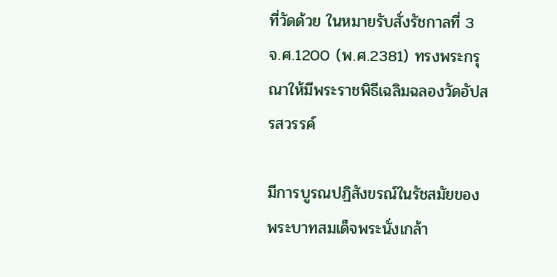ที่วัดด้วย ในหมายรับสั่งรัชกาลที่ 3 จ.ศ.1200 (พ.ศ.2381) ทรงพระกรุณาให้มีพระราชพิธีเฉลิมฉลองวัดอัปสรสวรรค์

มีการบูรณปฏิสังขรณ์ในรัชสมัยของพระบาทสมเด็จพระนั่งเกล้า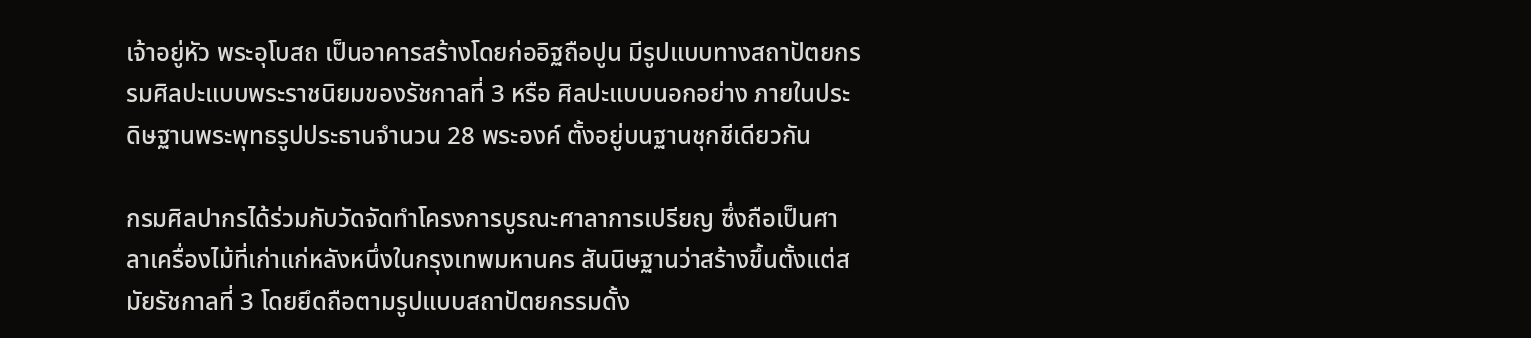เจ้าอยู่หัว พระอุโบสถ เป็นอาคารสร้างโดยก่ออิฐถือปูน มีรูปแบบทางสถาปัตยกรรมศิลปะแบบพระราชนิยมของรัชกาลที่ 3 หรือ ศิลปะแบบนอกอย่าง ภายในประดิษฐานพระพุทธรูปประธานจำนวน 28 พระองค์ ตั้งอยู่บนฐานชุกชีเดียวกัน

กรมศิลปากรได้ร่วมกับวัดจัดทำโครงการบูรณะศาลาการเปรียญ ซึ่งถือเป็นศาลาเครื่องไม้ที่เก่าแก่หลังหนึ่งในกรุงเทพมหานคร สันนิษฐานว่าสร้างขึ้นตั้งแต่สมัยรัชกาลที่ 3 โดยยึดถือตามรูปแบบสถาปัตยกรรมดั้ง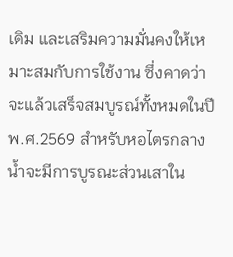เดิม และเสริมความมั่นคงให้เหมาะสมกับการใช้งาน ซึ่งคาดว่าจะแล้วเสร็จสมบูรณ์ทั้งหมดในปี พ.ศ.2569 สำหรับหอไตรกลางน้ำจะมีการบูรณะส่วนเสาใน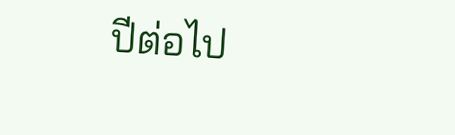ปีต่อไป